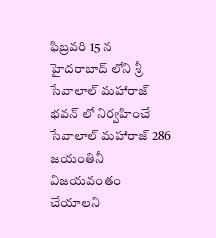ఫిబ్రవరి 15 న హైదరాబాద్ లోని శ్రీ సేవాలాల్ మహారాజ్ భవన్ లో నిర్వహించే సేవాలాల్ మహారాజ్ 286 జయంతినీ విజయవంతం చేయాలని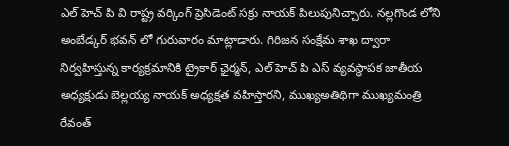ఎల్ హెచ్ పి వి రాష్ట్ర వర్కింగ్ ప్రెసిడెంట్ సక్రు నాయక్ పిలుపునిచ్చారు. నల్లగొండ లోని అంబేడ్కర్ భవన్ లో గురువారం మాట్లాడారు. గిరిజన సంక్షేమ శాఖ ద్వారా నిర్వహిస్తున్న కార్యక్రమానికి ట్రైకార్ ఛైర్మన్, ఎల్ హెచ్ పి ఎస్ వ్యవస్థాపక జాతీయ అధ్యక్షుడు బెల్లయ్య నాయక్ అధ్యక్షత వహిస్తారని, ముఖ్యఅతిథిగా ముఖ్యమంత్రి రేవంత్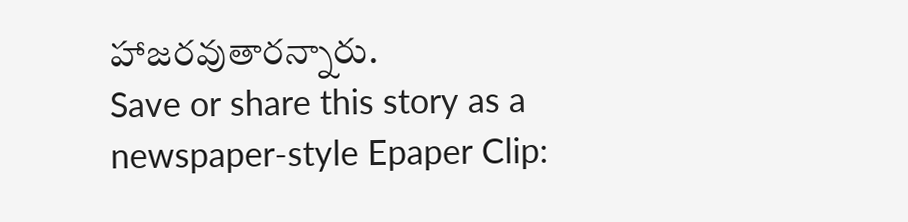హాజరవుతారన్నారు.
Save or share this story as a newspaper-style Epaper Clip: